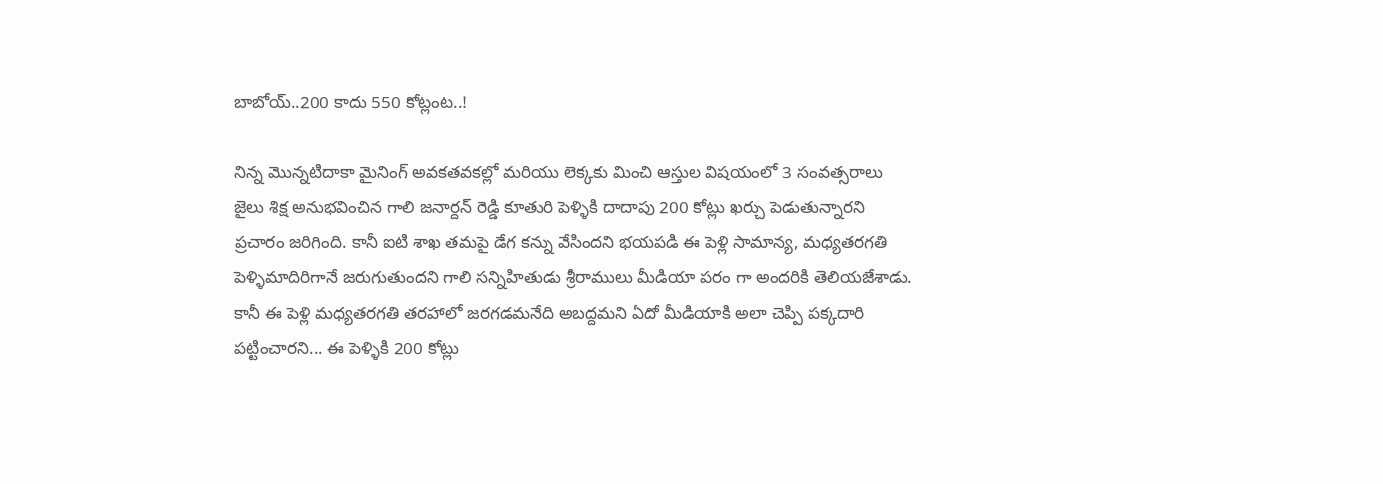బాబోయ్..200 కాదు 550 కోట్లంట..!

నిన్న మొన్నటిదాకా మైనింగ్ అవకతవకల్లో మరియు లెక్కకు మించి ఆస్తుల విషయంలో 3 సంవత్సరాలు జైలు శిక్ష అనుభవించిన గాలి జనార్దన్ రెడ్డి కూతురి పెళ్ళికి దాదాపు 200 కోట్లు ఖర్చు పెడుతున్నారని ప్రచారం జరిగింది. కానీ ఐటి శాఖ తమపై డేగ కన్ను వేసిందని భయపడి ఈ పెళ్లి సామాన్య, మధ్యతరగతి పెళ్ళిమాదిరిగానే జరుగుతుందని గాలి సన్నిహితుడు శ్రీరాములు మీడియా పరం గా అందరికి తెలియజేశాడు. కానీ ఈ పెళ్లి మధ్యతరగతి తరహాలో జరగడమనేది అబద్దమని ఏదో మీడియాకి అలా చెప్పి పక్కదారి పట్టించారని... ఈ పెళ్ళికి 200 కోట్లు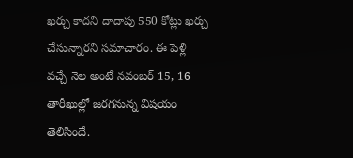ఖర్చు కాదని దాదాపు 550 కోట్లు ఖర్చు చేసున్నారని సమాచారం. ఈ పెళ్లి వచ్చే నెల అంటే నవంబర్ 15, 16 తారీఖుల్లో జరగనున్న విషయం తెలిసిందే.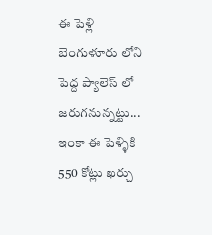ఈ పెళ్లి బెంగుళూరు లోని పెద్ద ప్యాలెస్ లో జరుగనున్నట్టు... ఇంకా ఈ పెళ్ళికి 550 కోట్లు ఖర్చు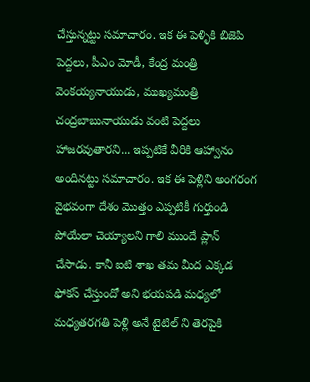చేస్తున్నట్టు సమాచారం. ఇక ఈ పెళ్ళికి బిజెపి పెద్దలు, పీఎం మోడీ, కేంద్ర మంత్రి వెంకయ్యనాయుడు, ముఖ్యమంత్రి చంద్రబాబునాయుడు వంటి పెద్దలు హాజరవుతారని... ఇప్పటికే వీరికి ఆహ్వానం అందినట్టు సమాచారం. ఇక ఈ పెళ్లిని అంగరంగ వైభవంగా దేశం మొత్తం ఎప్పటికీ గుర్తుండి పోయేలా చెయ్యాలని గాలి ముందే ప్లాన్ చేసాడు. కానీ ఐటి శాఖ తమ మీద ఎక్కడ ఫోకస్ చేస్తుందో అని భయపడి మధ్యలో మధ్యతరగతి పెళ్లి అనే టైటిల్ ని తెరపైకి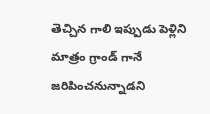తెచ్చిన గాలి ఇప్పుడు పెళ్లిని మాత్రం గ్రాండ్ గానే జరిపించనున్నాడని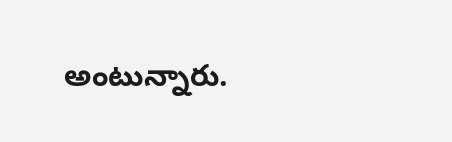అంటున్నారు.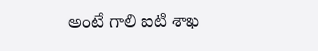అంటే గాలి ఐటి శాఖ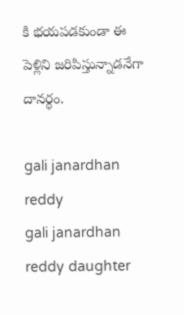కి భయపడకుండా ఈ పెళ్లిని జరిపిస్తున్నాడనేగా దానర్ధం.

gali janardhan reddy
gali janardhan reddy daughter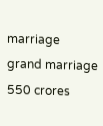marriage
grand marriage
550 crores